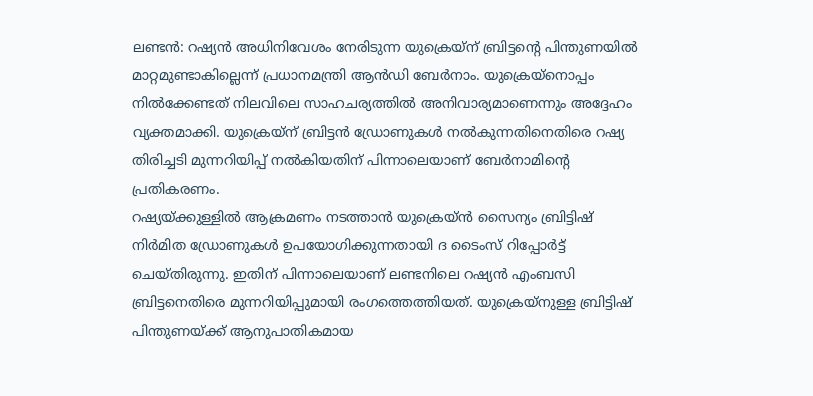ലണ്ടൻ: റഷ്യൻ അധിനിവേശം നേരിടുന്ന യുക്രെയ്ന് ബ്രിട്ടന്റെ പിന്തുണയിൽ മാറ്റമുണ്ടാകില്ലെന്ന് പ്രധാനമന്ത്രി ആൻഡി ബേർനാം. യുക്രെയ്നൊപ്പം നിൽക്കേണ്ടത് നിലവിലെ സാഹചര്യത്തിൽ അനിവാര്യമാണെന്നും അദ്ദേഹം വ്യക്തമാക്കി. യുക്രെയ്ന് ബ്രിട്ടൻ ഡ്രോണുകൾ നൽകുന്നതിനെതിരെ റഷ്യ തിരിച്ചടി മുന്നറിയിപ്പ് നൽകിയതിന് പിന്നാലെയാണ് ബേർനാമിന്റെ പ്രതികരണം.
റഷ്യയ്ക്കുള്ളിൽ ആക്രമണം നടത്താൻ യുക്രെയ്ൻ സൈന്യം ബ്രിട്ടിഷ് നിർമിത ഡ്രോണുകൾ ഉപയോഗിക്കുന്നതായി ദ ടൈംസ് റിപ്പോർട്ട് ചെയ്തിരുന്നു. ഇതിന് പിന്നാലെയാണ് ലണ്ടനിലെ റഷ്യൻ എംബസി ബ്രിട്ടനെതിരെ മുന്നറിയിപ്പുമായി രംഗത്തെത്തിയത്. യുക്രെയ്നുള്ള ബ്രിട്ടിഷ് പിന്തുണയ്ക്ക് ആനുപാതികമായ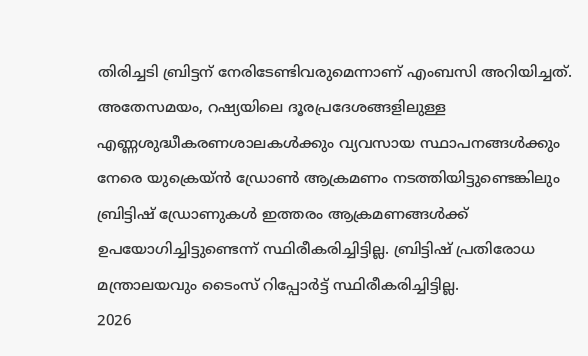തിരിച്ചടി ബ്രിട്ടന് നേരിടേണ്ടിവരുമെന്നാണ് എംബസി അറിയിച്ചത്.
അതേസമയം, റഷ്യയിലെ ദൂരപ്രദേശങ്ങളിലുള്ള എണ്ണശുദ്ധീകരണശാലകൾക്കും വ്യവസായ സ്ഥാപനങ്ങൾക്കും നേരെ യുക്രെയ്ൻ ഡ്രോൺ ആക്രമണം നടത്തിയിട്ടുണ്ടെങ്കിലും ബ്രിട്ടിഷ് ഡ്രോണുകൾ ഇത്തരം ആക്രമണങ്ങൾക്ക് ഉപയോഗിച്ചിട്ടുണ്ടെന്ന് സ്ഥിരീകരിച്ചിട്ടില്ല. ബ്രിട്ടിഷ് പ്രതിരോധ മന്ത്രാലയവും ടൈംസ് റിപ്പോർട്ട് സ്ഥിരീകരിച്ചിട്ടില്ല.
2026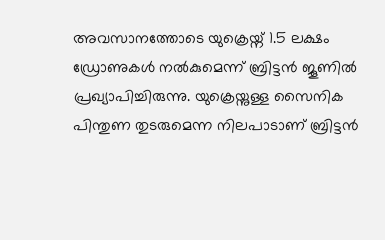അവസാനത്തോടെ യുക്രെയ്ന് 1.5 ലക്ഷം ഡ്രോണുകൾ നൽകുമെന്ന് ബ്രിട്ടൻ ജൂണിൽ പ്രഖ്യാപിച്ചിരുന്നു. യുക്രെയ്നുള്ള സൈനിക പിന്തുണ തുടരുമെന്ന നിലപാടാണ് ബ്രിട്ടൻ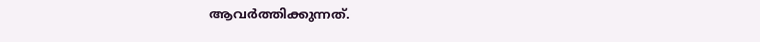ആവർത്തിക്കുന്നത്.